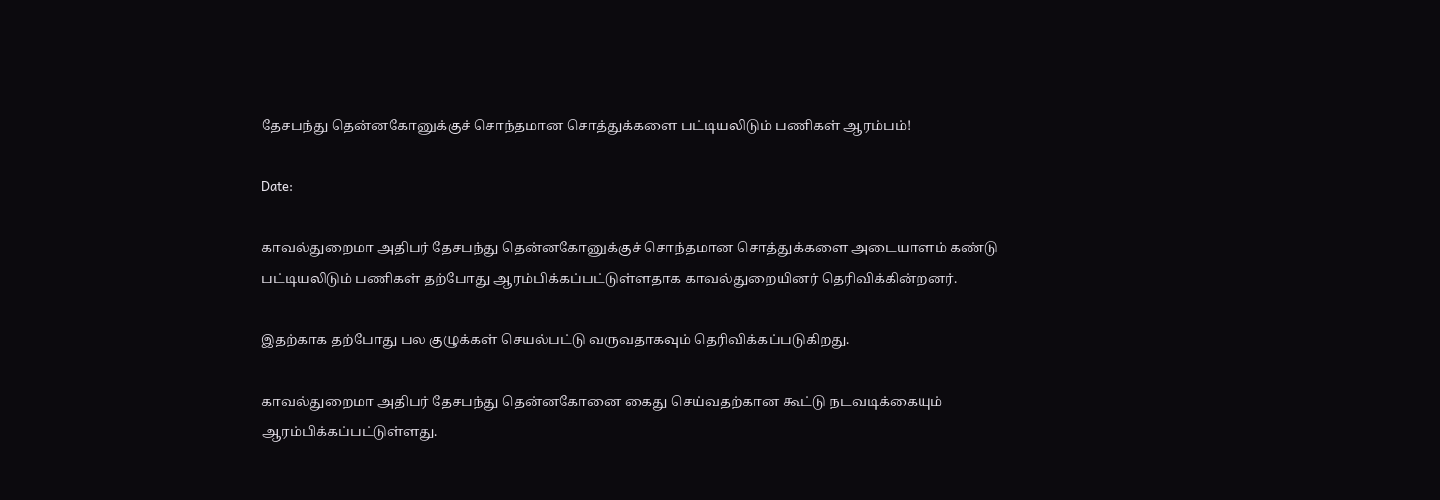தேசபந்து தென்னகோனுக்குச் சொந்தமான சொத்துக்களை பட்டியலிடும் பணிகள் ஆரம்பம்!

Date:

காவல்துறைமா அதிபர் தேசபந்து தென்னகோனுக்குச் சொந்தமான சொத்துக்களை அடையாளம் கண்டு பட்டியலிடும் பணிகள் தற்போது ஆரம்பிக்கப்பட்டுள்ளதாக காவல்துறையினர் தெரிவிக்கின்றனர்.

இதற்காக தற்போது பல குழுக்கள் செயல்பட்டு வருவதாகவும் தெரிவிக்கப்படுகிறது.

காவல்துறைமா அதிபர் தேசபந்து தென்னகோனை கைது செய்வதற்கான கூட்டு நடவடிக்கையும் ஆரம்பிக்கப்பட்டுள்ளது.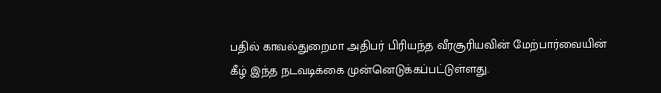பதில் காவல்துறைமா அதிபர் பிரியந்த வீரசூரியவின் மேற்பார்வையின் கீழ் இந்த நடவடிக்கை முன்னெடுக்கப்பட்டுள்ளது.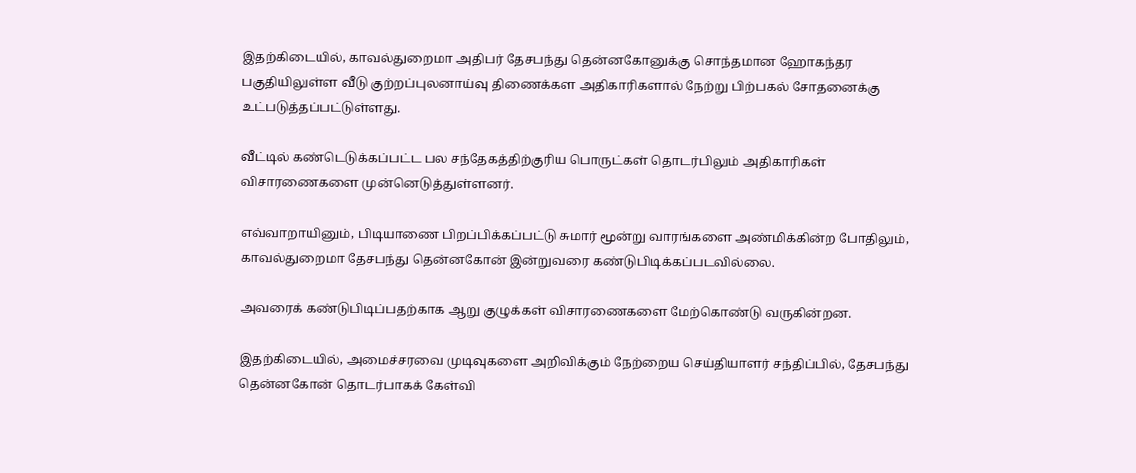இதற்கிடையில், காவல்துறைமா அதிபர் தேசபந்து தென்னகோனுக்கு சொந்தமான ஹோகந்தர பகுதியிலுள்ள வீடு குற்றப்புலனாய்வு திணைக்கள அதிகாரிகளால் நேற்று பிற்பகல் சோதனைக்கு உட்படுத்தப்பட்டுள்ளது.

வீட்டில் கண்டெடுக்கப்பட்ட பல சந்தேகத்திற்குரிய பொருட்கள் தொடர்பிலும் அதிகாரிகள் விசாரணைகளை முன்னெடுத்துள்ளனர்.

எவ்வாறாயினும், பிடியாணை பிறப்பிக்கப்பட்டு சுமார் மூன்று வாரங்களை அண்மிக்கின்ற போதிலும், காவல்துறைமா தேசபந்து தென்னகோன் இன்றுவரை கண்டுபிடிக்கப்படவில்லை.

அவரைக் கண்டுபிடிப்பதற்காக ஆறு குழுக்கள் விசாரணைகளை மேற்கொண்டு வருகின்றன.

இதற்கிடையில், அமைச்சரவை முடிவுகளை அறிவிக்கும் நேற்றைய செய்தியாளர் சந்திப்பில், தேசபந்து தென்னகோன் தொடர்பாகக் கேள்வி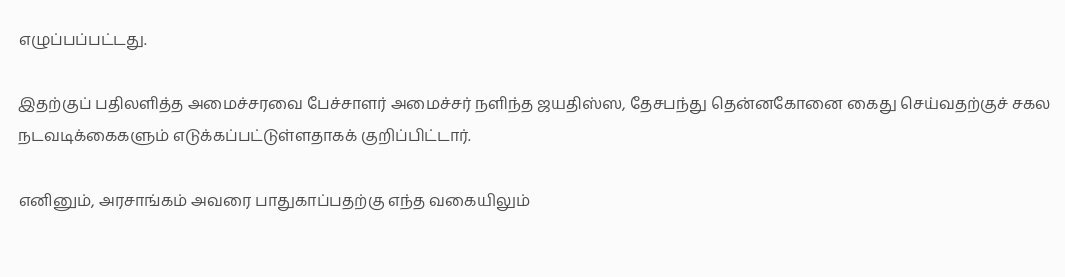எழுப்பப்பட்டது.

இதற்குப் பதிலளித்த அமைச்சரவை பேச்சாளர் அமைச்சர் நளிந்த ஜயதிஸ்ஸ, தேசபந்து தென்னகோனை கைது செய்வதற்குச் சகல நடவடிக்கைகளும் எடுக்கப்பட்டுள்ளதாகக் குறிப்பிட்டார்.

எனினும், அரசாங்கம் அவரை பாதுகாப்பதற்கு எந்த வகையிலும்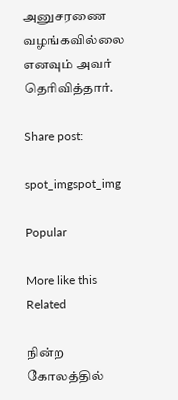அனுசரணை வழங்கவில்லை எனவும் அவர் தெரிவித்தார்.

Share post:

spot_imgspot_img

Popular

More like this
Related

நின்ற கோலத்தில்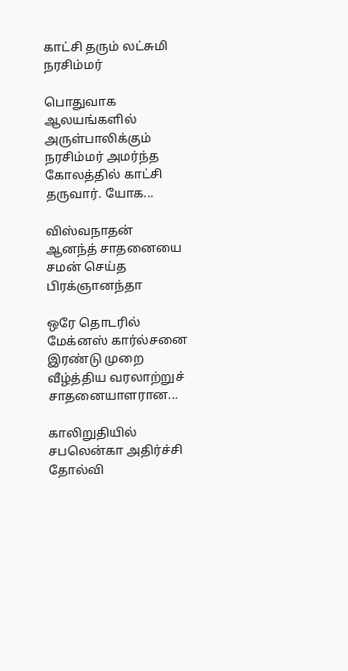காட்சி தரும் லட்சுமி நரசிம்மர்

பொதுவாக ஆலயங்களில் அருள்பாலிக்கும் நரசிம்மர் அமர்ந்த கோலத்தில் காட்சி தருவார். யோக...

விஸ்வநாதன் ஆனந்த் சாதனையை சமன் செய்த பிரக்ஞானந்தா

ஒரே தொடரில் மேக்னஸ் கார்ல்சனை இரண்டு முறை வீழ்த்திய வரலாற்றுச் சாதனையாளரான...

காலிறுதியில் சபலென்கா அதிர்ச்சி தோல்வி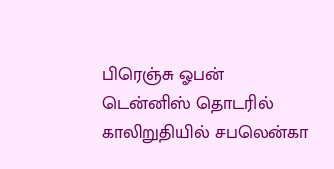பிரெஞ்சு ஓபன் டென்னிஸ் தொடரில் காலிறுதியில் சபலென்கா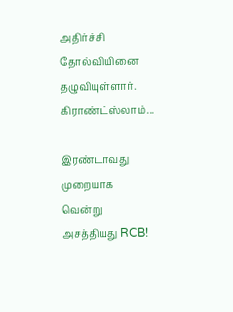அதிர்ச்சி தோல்வியினை தழுவியுள்ளார். கிராண்ட்ஸ்லாம்...

இரண்டாவது முறையாக வென்று அசத்தியது RCB!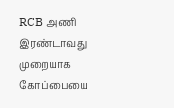RCB அணி இரண்டாவது முறையாக கோப்பையை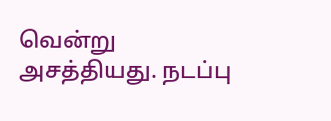வென்று அசத்தியது. நடப்பு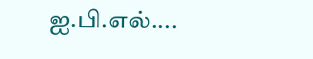ஐ.பி.எல்....